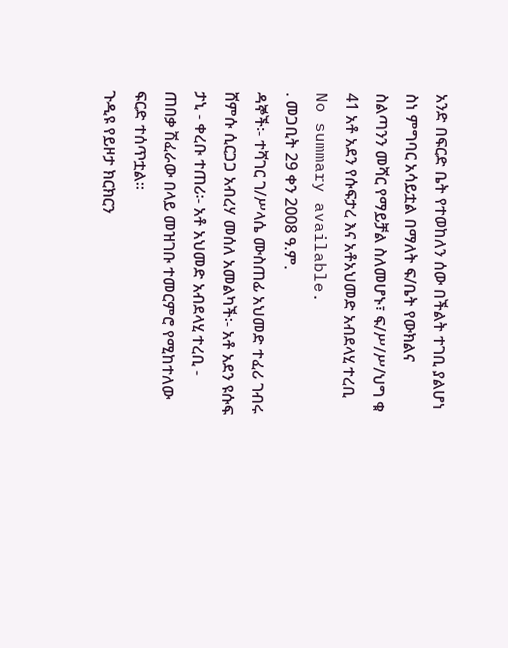አንድ በፍርድ ቤት የተወከለን ሰው በችልት ተገቢ ያልሆነ ስነ ምግባር አሳይቷል በማለት ፍ/ቤት የውክልና ስልጣንን መሻር የማይቻል ስለመሆኑ፣ ፍ/ሥ/ሥ/ህግ ቁ 41 አቶ አደን የሱፍታረ እና አቶአህመድ አብደላሂ ተረቢ
No summary available.
. መጋቢት 29 ቀን 2008 ዓ.ም.
ዳኞች፡- ተሻገር ገ/ሥላሴ ሙስጠፊ አህመድ ተፈሪ ገብሩ ሸምሱ ሲርጋጋ አብረሃ መሰለ አመልካች፡- አቶ አደን ዩሱፍ ታኒ - ቀረቡ ተጠሪ፡- አቶ አህመድ አብደላሂ ተረቢ - ጠበቃ ሽፈራው በላይ መዝገቡ ተመርምሮ የሚከተለው ፍርድ ተሰጥቷል።
ጉዲዩ የይዞታ ክርክርን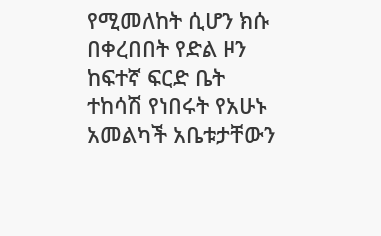የሚመለከት ሲሆን ክሱ በቀረበበት የድል ዞን ከፍተኛ ፍርድ ቤት ተከሳሽ የነበሩት የአሁኑ አመልካች አቤቱታቸውን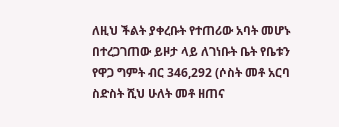ለዚህ ችልት ያቀረቡት የተጠሪው አባት መሆኑ በተረጋገጠው ይዞታ ላይ ለገነቡት ቤት የቤቱን የዋጋ ግምት ብር 346,292 (ሶስት መቶ አርባ ስድስት ሺህ ሁለት መቶ ዘጠና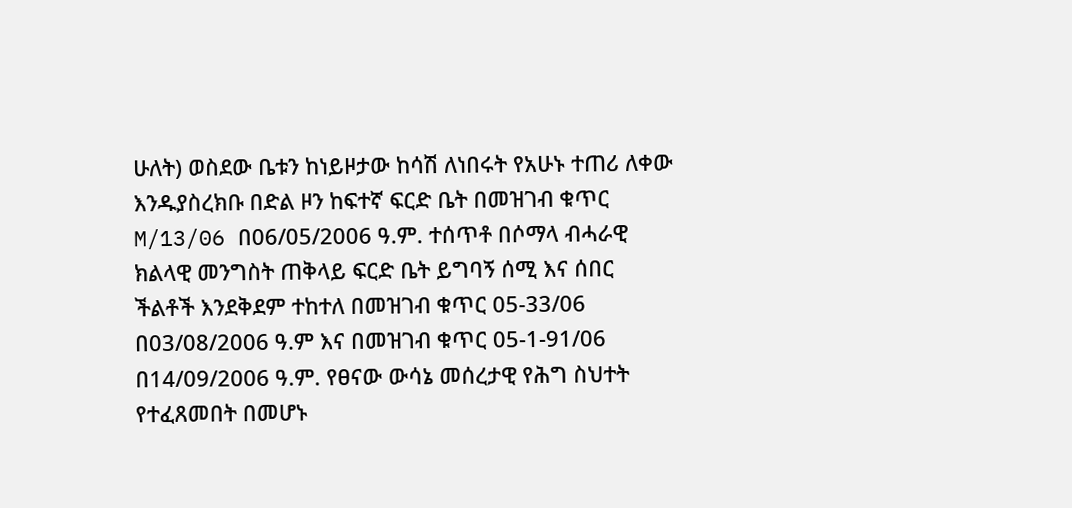ሁለት) ወስደው ቤቱን ከነይዞታው ከሳሽ ለነበሩት የአሁኑ ተጠሪ ለቀው እንዱያስረክቡ በድል ዞን ከፍተኛ ፍርድ ቤት በመዝገብ ቁጥር M/13/06 በ06/05/2006 ዓ.ም. ተሰጥቶ በሶማላ ብሓራዊ ክልላዊ መንግስት ጠቅላይ ፍርድ ቤት ይግባኝ ሰሚ እና ሰበር ችልቶች እንደቅደም ተከተለ በመዝገብ ቁጥር 05-33/06 በ03/08/2006 ዓ.ም እና በመዝገብ ቁጥር 05-1-91/06 በ14/09/2006 ዓ.ም. የፀናው ውሳኔ መሰረታዊ የሕግ ስህተት የተፈጸመበት በመሆኑ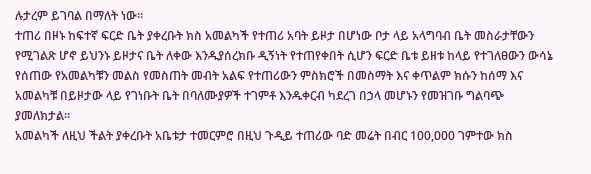ሉታረም ይገባል በማለት ነው።
ተጠሪ በዞኑ ከፍተኛ ፍርድ ቤት ያቀረቡት ክስ አመልካች የተጠሪ አባት ይዞታ በሆነው ቦታ ላይ አላግባብ ቤት መስራታቸውን የሚገልጽ ሆኖ ይህንኑ ይዞታና ቤት ለቀው እንዱያሰረክቡ ዲኝነት የተጠየቀበት ሲሆን ፍርድ ቤቱ ይዘቱ ከላይ የተገለፀውን ውሳኔ የሰጠው የአመልካቹን መልስ የመስጠት መብት አልፍ የተጠሪውን ምስክሮች በመስማት እና ቀጥልም ክሱን ከሰማ እና አመልካቹ በይዞታው ላይ የገነቡት ቤት በባለሙያዎች ተገምቶ እንዱቀርብ ካደረገ በኃላ መሆኑን የመዝገቡ ግልባጭ ያመለክታል።
አመልካች ለዚህ ችልት ያቀረቡት አቤቱታ ተመርምሮ በዚህ ጉዲይ ተጠሪው ባድ መሬት በብር 100,000 ገምተው ክስ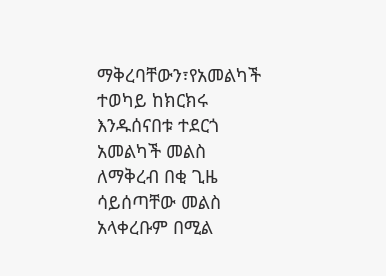ማቅረባቸውን፣የአመልካች ተወካይ ከክርክሩ እንዱሰናበቱ ተደርጎ አመልካች መልስ ለማቅረብ በቂ ጊዜ ሳይሰጣቸው መልስ አላቀረቡም በሚል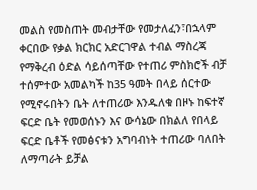መልስ የመስጠት መብታቸው የመታለፈን፣በኋላም ቀርበው የቃል ክርክር አድርገዋል ተብል ማስረጃ የማቅረብ ዕድል ሳይሰጣቸው የተጠሪ ምስክሮች ብቻ ተሰምተው አመልካች ከ35 ዓመት በላይ ሰርተው የሚኖሩበትን ቤት ለተጠሪው እንዱለቁ በዞኑ ከፍተኛ ፍርድ ቤት የመወሰኑን እና ውሳኔው በክልለ የበላይ ፍርድ ቤቶች የመፅናቱን አግባብነት ተጠሪው ባለበት ለማጣራት ይቻል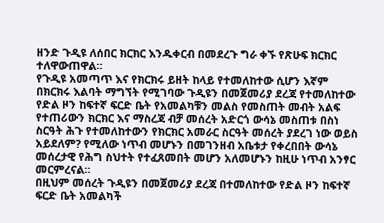ዘንድ ጉዲዩ ለሰበር ክርክር እንዱቀርብ በመደረጉ ግራ ቀኙ የጽሁፍ ክርክር ተለዋውጠዋል።
የጉዲዩ አመጣጥ እና የክርክሩ ይዘት ከላይ የተመለከተው ሲሆን እኛም በክርክሩ እልባት ማግኘት የሚገባው ጉዲዩን በመጀመሪያ ደረጃ የተመለከተው የድል ዞን ከፍተኛ ፍርድ ቤት የአመልካቹን መልስ የመስጠት መብት አልፍ የተጠሪውን ክርክር እና ማስረጃ ብቻ መሰረት አድርጎ ውሳኔ መስጠቱ በስነ ስርዓት ሕጉ የተመለከተውን የክርክር አመራር ስርዓት መሰረት ያደረገ ነው ወይስ አይደለም? የሚለው ነጥብ መሆኑን በመገንዘብ አቤቱታ የቀረበበት ውሳኔ መሰረታዊ የሕግ ስህተት የተፈጸመበት መሆን አለመሆኑን ከዚሁ ነጥብ አንፃር መርምረናል።
በዚህም መሰረት ጉዲዩን በመጀመሪያ ደረጃ በተመለከተው የድል ዞን ከፍተኛ ፍርድ ቤት አመልካች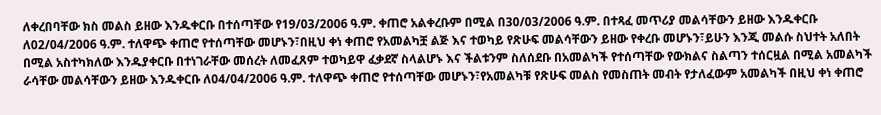ለቀረበባቸው ክስ መልስ ይዘው እንዱቀርቡ በተሰጣቸው የ19/03/2006 ዓ.ም. ቀጠሮ አልቀረቡም በሚል በ30/03/2006 ዓ.ም. በተጻፈ መጥሪያ መልሳቸውን ይዘው እንዱቀርቡ ለ02/04/2006 ዓ.ም. ተለዋጭ ቀጠሮ የተሰጣቸው መሆኑን፣በዚህ ቀነ ቀጠሮ የአመልካቿ ልጅ እና ተወካይ የጽሁፍ መልሳቸውን ይዘው የቀረቡ መሆኑን፣ይሁን እንጂ መልሱ ስህተት አለበት በሚል አስተካክለው እንዱያቀርቡ በተነገራቸው መሰረት ለመፈጸም ተወካይዋ ፈቃደኛ ስላልሆኑ እና ችልቱንም ስለሰደቡ በአመልካች የተሰጣቸው የውክልና ስልጣን ተሰርዟል በሚል አመልካች ራሳቸው መልሳቸውን ይዘው እንዱቀርቡ ለ04/04/2006 ዓ.ም. ተለዋጭ ቀጠሮ የተሰጣቸው መሆኑን፣የአመልካቹ የጽሁፍ መልስ የመስጠት መብት የታለፈውም አመልካች በዚህ ቀነ ቀጠሮ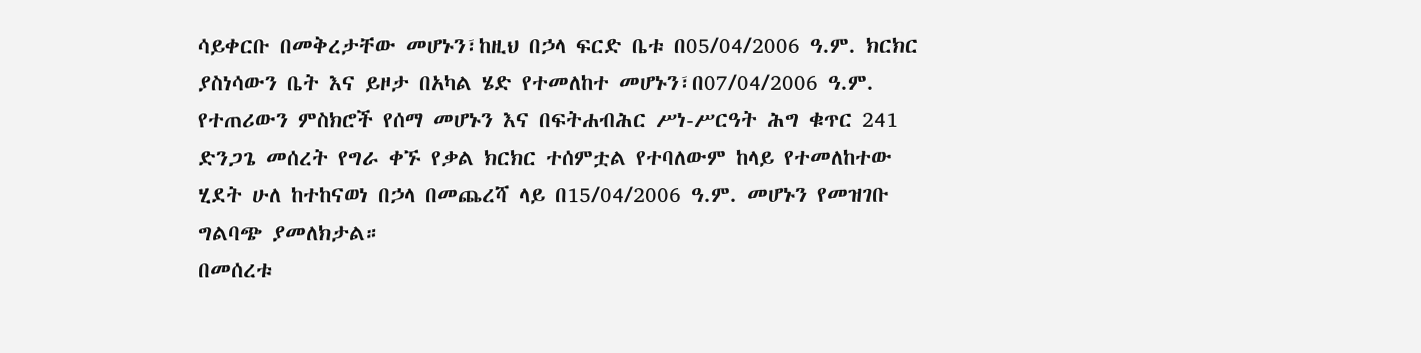ሳይቀርቡ በመቅረታቸው መሆኑን፣ከዚህ በኃላ ፍርድ ቤቱ በ05/04/2006 ዓ.ም. ክርክር ያስነሳውን ቤት እና ይዞታ በአካል ሄድ የተመለከተ መሆኑን፣በ07/04/2006 ዓ.ም. የተጠሪውን ምስክሮች የሰማ መሆኑን እና በፍትሐብሕር ሥነ-ሥርዓት ሕግ ቁጥር 241 ድንጋጌ መሰረት የግራ ቀኙ የቃል ክርክር ተሰምቷል የተባለውም ከላይ የተመለከተው ሂደት ሁለ ከተከናወነ በኃላ በመጨረሻ ላይ በ15/04/2006 ዓ.ም. መሆኑን የመዝገቡ ግልባጭ ያመለክታል።
በመሰረቱ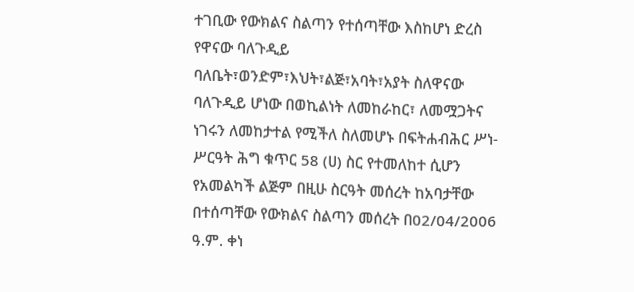ተገቢው የውክልና ስልጣን የተሰጣቸው እስከሆነ ድረስ የዋናው ባለጉዲይ ባለቤት፣ወንድም፣እህት፣ልጅ፣አባት፣አያት ስለዋናው ባለጉዲይ ሆነው በወኪልነት ለመከራከር፣ ለመሟጋትና ነገሩን ለመከታተል የሚችለ ስለመሆኑ በፍትሐብሕር ሥነ-ሥርዓት ሕግ ቁጥር 58 (ሀ) ስር የተመለከተ ሲሆን የአመልካች ልጅም በዚሁ ስርዓት መሰረት ከአባታቸው በተሰጣቸው የውክልና ስልጣን መሰረት በ02/04/2006 ዓ.ም. ቀነ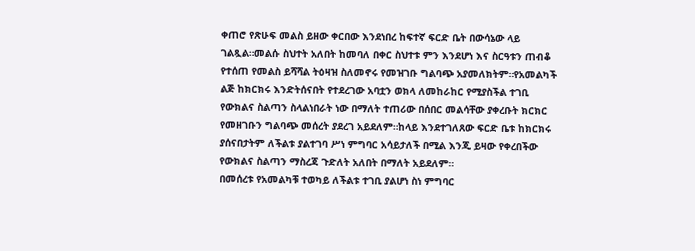ቀጠሮ የጽሁፍ መልስ ይዘው ቀርበው እንደነበረ ከፍተኛ ፍርድ ቤት በውሳኔው ላይ ገልጿል።መልሱ ስህተት አለበት ከመባለ በቀር ስህተቱ ምን እንደሆነ እና ስርዓቱን ጠብቆ የተሰጠ የመልስ ይሻሻል ትዕዛዝ ስለመኖሩ የመዝገቡ ግልባጭ አያመለክትም።የአመልካች ልጅ ከክርክሩ እንድትሰናበት የተደረገው አባቷን ወክላ ለመከራከር የሚያስችል ተገቢ የውክልና ስልጣን ስላልነበራት ነው በማለት ተጠሪው በሰበር መልሳቸው ያቀረቡት ክርክር የመዘገቡን ግልባጭ መሰረት ያደረገ አይደለም።ከላይ እንደተገለጸው ፍርድ ቤቱ ከክርክሩ ያሰናበታትም ለችልቱ ያልተገባ ሥነ ምግባር አሳይታለች በሚል እንጂ ይዛው የቀረበችው የውክልና ስልጣን ማስረጃ ጉድለት አለበት በማለት አይደለም።
በመሰረቱ የአመልካቹ ተወካይ ለችልቱ ተገቢ ያልሆነ ስነ ምግባር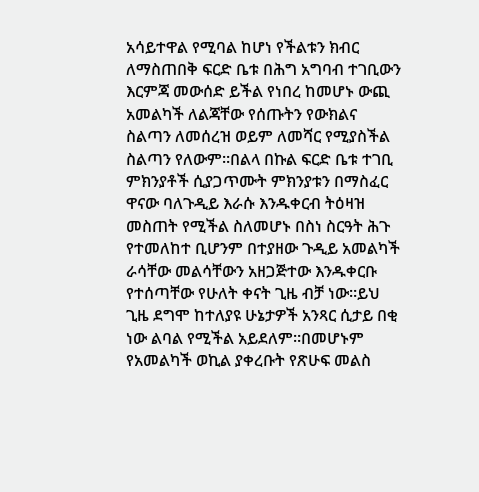አሳይተዋል የሚባል ከሆነ የችልቱን ክብር ለማስጠበቅ ፍርድ ቤቱ በሕግ አግባብ ተገቢውን እርምጃ መውሰድ ይችል የነበረ ከመሆኑ ውጪ አመልካች ለልጃቸው የሰጡትን የውክልና ስልጣን ለመሰረዝ ወይም ለመሻር የሚያስችል ስልጣን የለውም።በልላ በኩል ፍርድ ቤቱ ተገቢ ምክንያቶች ሲያጋጥሙት ምክንያቱን በማስፈር ዋናው ባለጉዲይ እራሱ እንዱቀርብ ትዕዛዝ መስጠት የሚችል ስለመሆኑ በስነ ስርዓት ሕጉ የተመለከተ ቢሆንም በተያዘው ጉዲይ አመልካች ራሳቸው መልሳቸውን አዘጋጅተው እንዱቀርቡ የተሰጣቸው የሁለት ቀናት ጊዜ ብቻ ነው።ይህ ጊዜ ደግሞ ከተለያዩ ሁኔታዎች አንጻር ሲታይ በቂ ነው ልባል የሚችል አይደለም።በመሆኑም የአመልካች ወኪል ያቀረቡት የጽሁፍ መልስ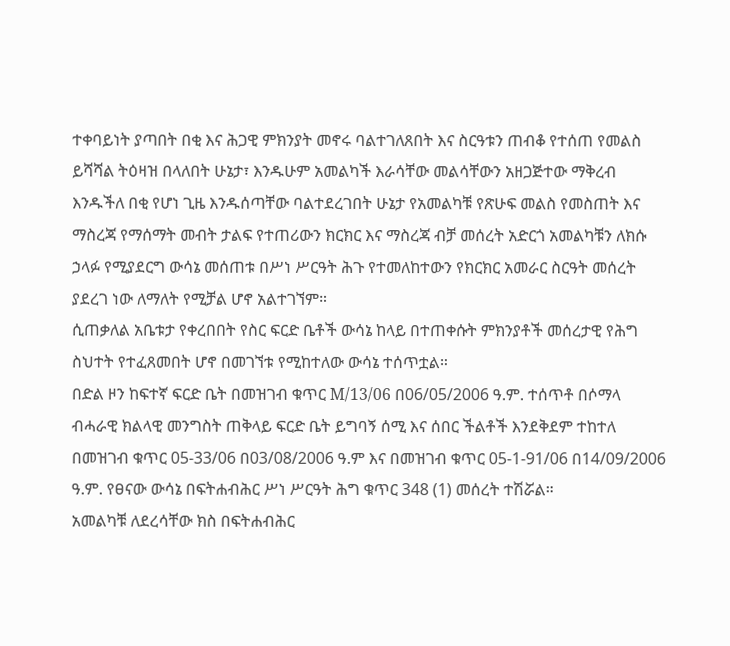ተቀባይነት ያጣበት በቂ እና ሕጋዊ ምክንያት መኖሩ ባልተገለጸበት እና ስርዓቱን ጠብቆ የተሰጠ የመልስ ይሻሻል ትዕዛዝ በላለበት ሁኔታ፣ እንዱሁም አመልካች እራሳቸው መልሳቸውን አዘጋጅተው ማቅረብ እንዱችለ በቂ የሆነ ጊዜ እንዱሰጣቸው ባልተደረገበት ሁኔታ የአመልካቹ የጽሁፍ መልስ የመስጠት እና ማስረጃ የማሰማት መብት ታልፍ የተጠሪውን ክርክር እና ማስረጃ ብቻ መሰረት አድርጎ አመልካቹን ለክሱ ኃላፉ የሚያደርግ ውሳኔ መሰጠቱ በሥነ ሥርዓት ሕጉ የተመለከተውን የክርክር አመራር ስርዓት መሰረት ያደረገ ነው ለማለት የሚቻል ሆኖ አልተገኘም።
ሲጠቃለል አቤቱታ የቀረበበት የስር ፍርድ ቤቶች ውሳኔ ከላይ በተጠቀሱት ምክንያቶች መሰረታዊ የሕግ ስህተት የተፈጸመበት ሆኖ በመገኘቱ የሚከተለው ውሳኔ ተሰጥቷል።
በድል ዞን ከፍተኛ ፍርድ ቤት በመዝገብ ቁጥር M/13/06 በ06/05/2006 ዓ.ም. ተሰጥቶ በሶማላ ብሓራዊ ክልላዊ መንግስት ጠቅላይ ፍርድ ቤት ይግባኝ ሰሚ እና ሰበር ችልቶች እንደቅደም ተከተለ በመዝገብ ቁጥር 05-33/06 በ03/08/2006 ዓ.ም እና በመዝገብ ቁጥር 05-1-91/06 በ14/09/2006 ዓ.ም. የፀናው ውሳኔ በፍትሐብሕር ሥነ ሥርዓት ሕግ ቁጥር 348 (1) መሰረት ተሽሯል።
አመልካቹ ለደረሳቸው ክስ በፍትሐብሕር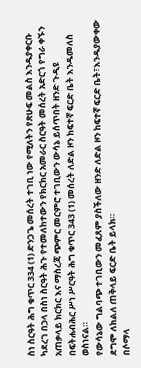ስነ ስርዓት ሕግ ቁጥር 334 (1) ድንጋጌ መሰረት ተገቢ ነው የሚለትን የጽሁፍ መልስ እንዱያቀርቡ ካደረገ በኃላ በስነ ስርዓት ሕጉ የተመለከተውን የክርክር አመራር ስርዓት መሰረት አድርጎ የግራ ቀኙን አጠቃላይ ክርክር እና ማስረጃ ጭምር መርምሮ ተገቢውን ውሳኔ ይሰጥበት ዘንድ ጉዲዩ በፍትሐብሕር ሥነ ሥርዓት ሕግ ቁጥር 343 (1) መሰረት ለድል ዞን ከፍተኛ ፍርድ ቤት እንዱመለስ ወስነናል።
የውሳኔው ግልባጭ ተገቢውን መፈጸም ያስችለው ዘንድ ለድል ዞን ከፍተኛ ፍርድ ቤት፣እንዱያውቀው ደግሞ ለክልለ ጠቅላይ ፍርድ ቤት ይላክ።
በሶማላ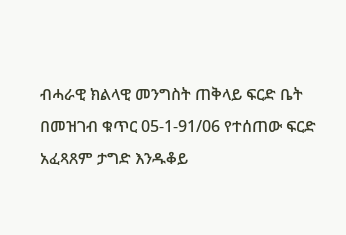ብሓራዊ ክልላዊ መንግስት ጠቅላይ ፍርድ ቤት በመዝገብ ቁጥር 05-1-91/06 የተሰጠው ፍርድ አፈጻጸም ታግድ እንዱቆይ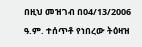በዚህ መዝገብ በ04/13/2006 ዓ.ም. ተሰጥቶ የነበረው ትዕዛዝ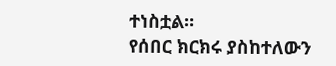ተነስቷል።
የሰበር ክርክሩ ያስከተለውን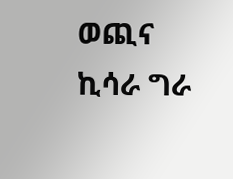ወጪና ኪሳራ ግራ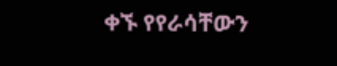ቀኙ የየራሳቸውን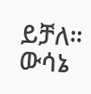ይቻለ።
ውሳኔ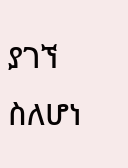ያገኘ ስለሆነ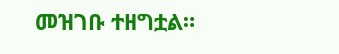መዝገቡ ተዘግቷል።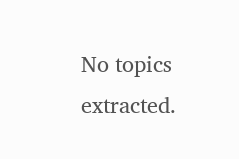No topics extracted.